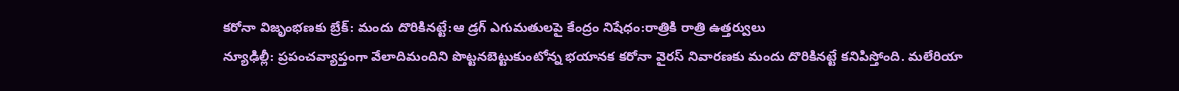కరోనా విజృంభణకు బ్రేక్: మందు దొరికినట్టే:ఆ డ్రగ్ ఎగుమతులపై కేంద్రం నిషేధం:రాత్రికి రాత్రి ఉత్తర్వులు
న్యూఢిల్లీ: ప్రపంచవ్యాప్తంగా వేలాదిమందిని పొట్టనబెట్టుకుంటోన్న భయానక కరోనా వైరస్ నివారణకు మందు దొరికినట్టే కనిపిస్తోంది. మలేరియా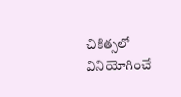చికిత్సలో వినియోగించే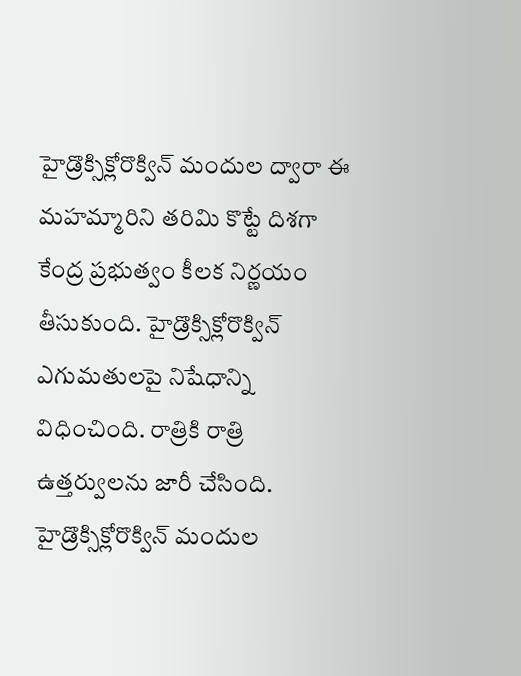హైడ్రొక్సిక్లోరొక్విన్ మందుల ద్వారా ఈ మహమ్మారిని తరిమి కొట్టే దిశగా కేంద్ర ప్రభుత్వం కీలక నిర్ణయం తీసుకుంది. హైడ్రొక్సిక్లోరొక్విన్ ఎగుమతులపై నిషేధాన్ని విధించింది. రాత్రికి రాత్రి ఉత్తర్వులను జారీ చేసింది. హైడ్రొక్సిక్లోరొక్విన్ మందుల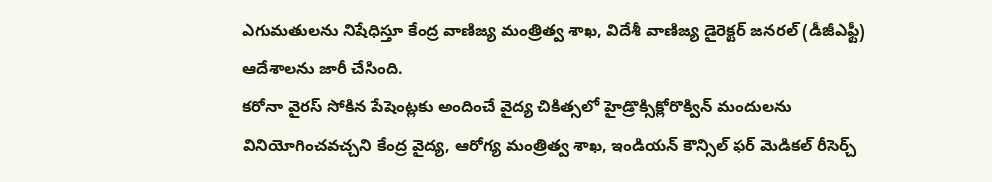ఎగుమతులను నిషేధిస్తూ కేంద్ర వాణిజ్య మంత్రిత్వ శాఖ, విదేశీ వాణిజ్య డైరెక్టర్ జనరల్ (డీజీఎఫ్టీ) ఆదేశాలను జారీ చేసింది.
కరోనా వైరస్ సోకిన పేషెంట్లకు అందించే వైద్య చికిత్సలో హైడ్రొక్సిక్లోరొక్విన్ మందులను వినియోగించవచ్చని కేంద్ర వైద్య, ఆరోగ్య మంత్రిత్వ శాఖ, ఇండియన్ కౌన్సిల్ ఫర్ మెడికల్ రీసెర్చ్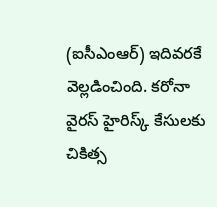(ఐసీఎంఆర్) ఇదివరకే వెల్లడించింది. కరోనా వైరస్ హైరిస్క్ కేసులకు చికిత్స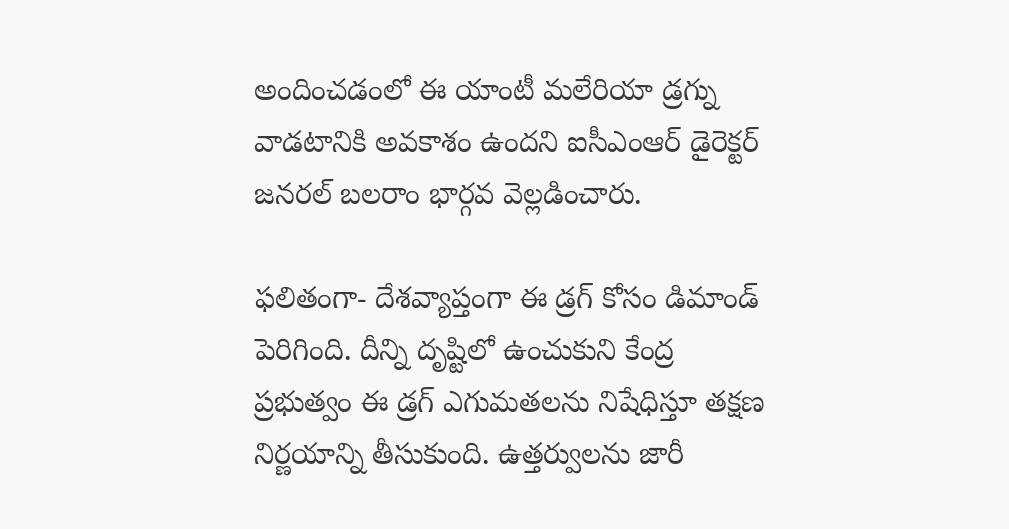అందించడంలో ఈ యాంటీ మలేరియా డ్రగ్ను వాడటానికి అవకాశం ఉందని ఐసీఎంఆర్ డైరెక్టర్ జనరల్ బలరాం భార్గవ వెల్లడించారు.

ఫలితంగా- దేశవ్యాప్తంగా ఈ డ్రగ్ కోసం డిమాండ్ పెరిగింది. దీన్ని దృష్టిలో ఉంచుకుని కేంద్ర ప్రభుత్వం ఈ డ్రగ్ ఎగుమతలను నిషేధిస్తూ తక్షణ నిర్ణయాన్ని తీసుకుంది. ఉత్తర్వులను జారీ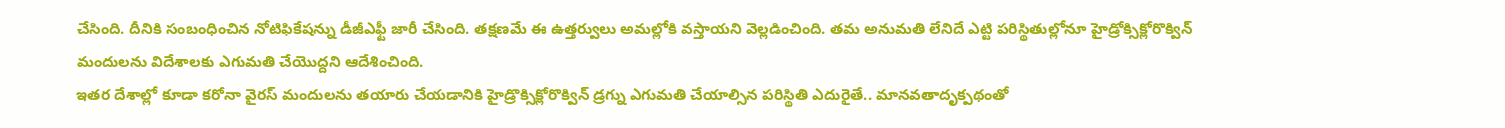చేసింది. దీనికి సంబంధించిన నోటిఫికేషన్ను డీజీఎఫ్టీ జారీ చేసింది. తక్షణమే ఈ ఉత్తర్వులు అమల్లోకి వస్తాయని వెల్లడించింది. తమ అనుమతి లేనిదే ఎట్టి పరిస్థితుల్లోనూ హైడ్రోక్సిక్లోరొక్విన్ మందులను విదేశాలకు ఎగుమతి చేయొద్దని ఆదేశించింది.
ఇతర దేశాల్లో కూడా కరోనా వైరస్ మందులను తయారు చేయడానికి హైడ్రొక్సిక్లోరొక్విన్ డ్రగ్ను ఎగుమతి చేయాల్సిన పరిస్థితి ఎదురైతే.. మానవతాదృక్పథంతో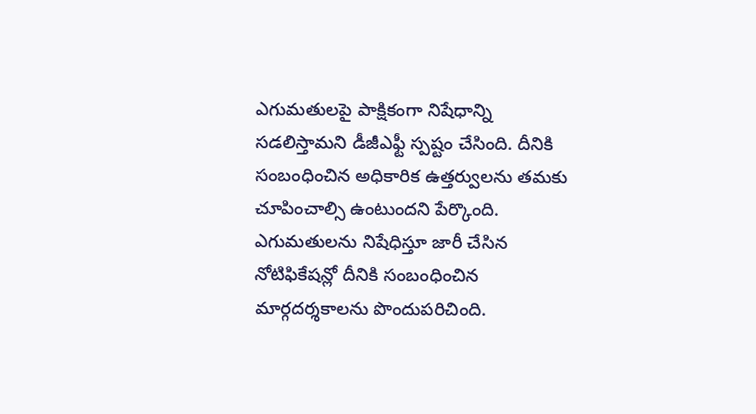ఎగుమతులపై పాక్షికంగా నిషేధాన్ని సడలిస్తామని డీజీఎఫ్టీ స్పష్టం చేసింది. దీనికి సంబంధించిన అధికారిక ఉత్తర్వులను తమకు చూపించాల్సి ఉంటుందని పేర్కొంది. ఎగుమతులను నిషేధిస్తూ జారీ చేసిన నోటిఫికేషన్లో దీనికి సంబంధించిన మార్గదర్శకాలను పొందుపరిచింది.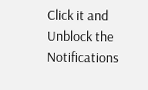Click it and Unblock the Notifications